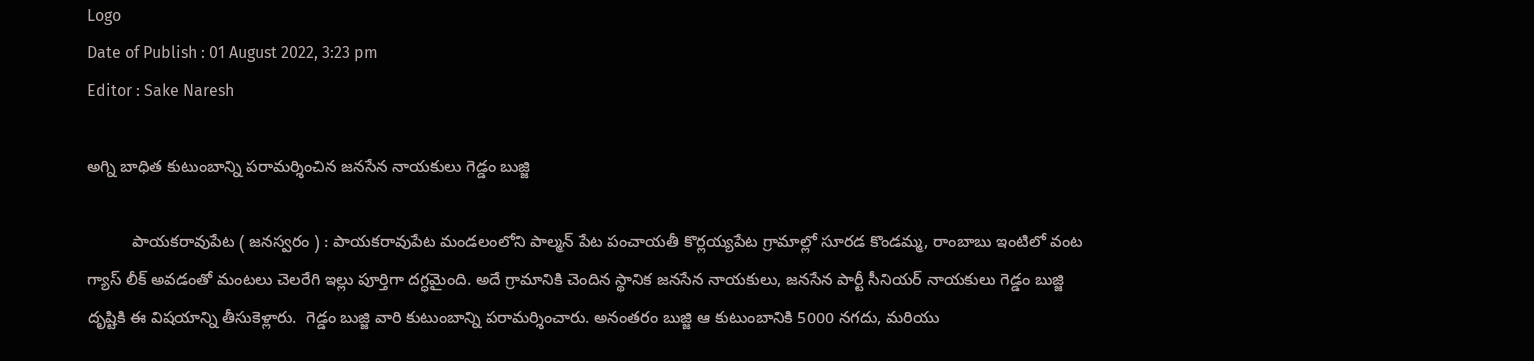Logo
Date of Publish : 01 August 2022, 3:23 pm
Editor : Sake Naresh

అగ్ని బాధిత కుటుంబాన్ని పరామర్శించిన జనసేన నాయకులు గెడ్డం బుజ్జి

          పాయకరావుపేట ( జనస్వరం ) : పాయకరావుపేట మండలంలోని పాల్మన్ పేట పంచాయతీ కొర్లయ్యపేట గ్రామాల్లో సూరడ కొండమ్మ, రాంబాబు ఇంటిలో వంట గ్యాస్ లీక్ అవడంతో మంటలు చెలరేగి ఇల్లు పూర్తిగా దగ్ధమైంది. అదే గ్రామానికి చెందిన స్థానిక జనసేన నాయకులు, జనసేన పార్టీ సీనియర్ నాయకులు గెడ్డం బుజ్జి దృష్టికి ఈ విషయాన్ని తీసుకెళ్లారు.  గెడ్డం బుజ్జి వారి కుటుంబాన్ని పరామర్శించారు. అనంతరం బుజ్జి ఆ కుటుంబానికి 5000 నగదు, మరియు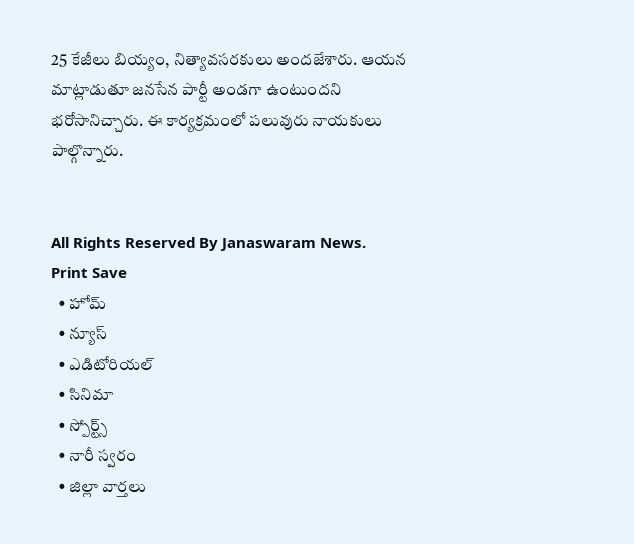25 కేజీలు బియ్యం, నిత్యావసరకులు అందజేశారు. ఆయన మాట్లాడుతూ జనసేన పార్టీ అండగా ఉంటుందని భరోసానిచ్చారు. ఈ కార్యక్రమంలో పలువురు నాయకులు పాల్గొన్నారు.


All Rights Reserved By Janaswaram News.
Print Save
  • హోమ్
  • న్యూస్
  • ఎడిటోరియల్
  • సినిమా
  • స్పోర్ట్స్
  • నారీ స్వరం
  • జిల్లా వార్తలు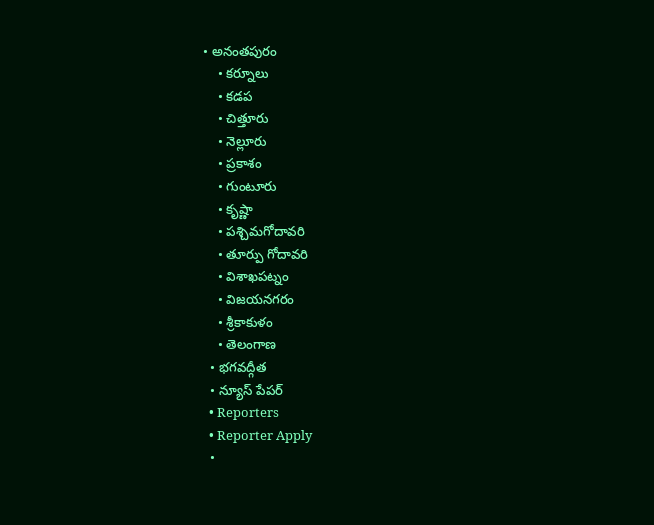• అనంతపురం
    • కర్నూలు
    • కడప
    • చిత్తూరు
    • నెల్లూరు
    • ప్రకాశం
    • గుంటూరు
    • కృష్ణా
    • పశ్చిమగోదావరి
    • తూర్పు గోదావరి
    • విశాఖపట్నం
    • విజయనగరం
    • శ్రీకాకుళం
    • తెలంగాణ
  • భగవద్గీత
  • న్యూస్ పేపర్
  • Reporters
  • Reporter Apply
  •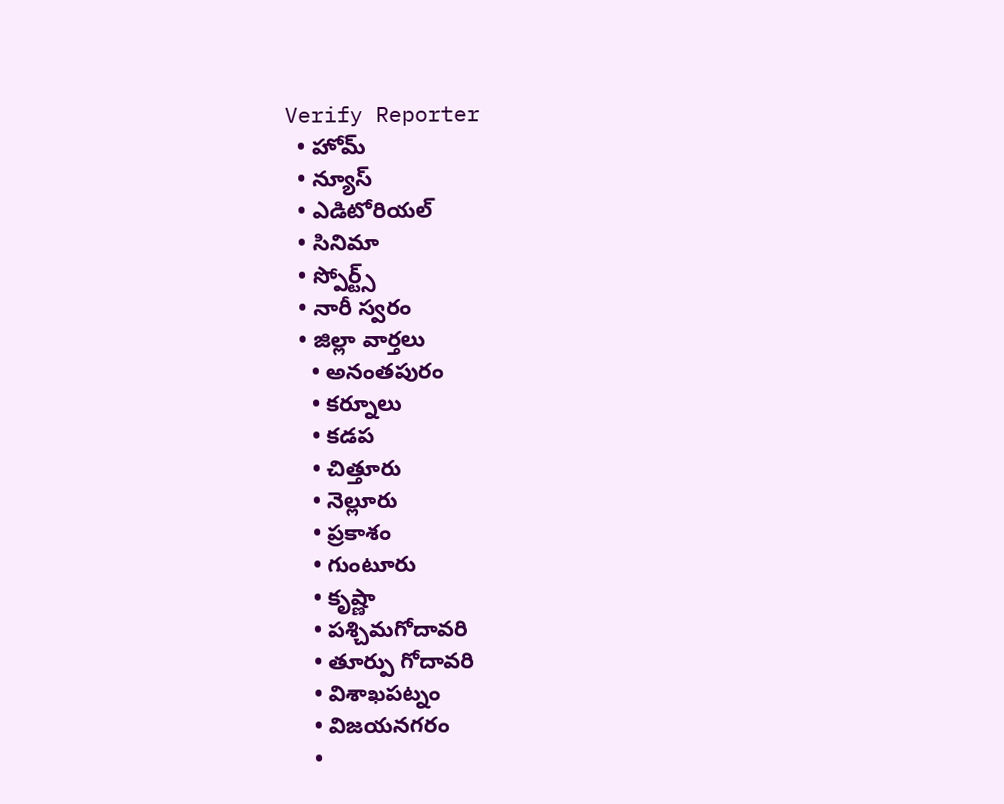Verify Reporter
  • హోమ్
  • న్యూస్
  • ఎడిటోరియల్
  • సినిమా
  • స్పోర్ట్స్
  • నారీ స్వరం
  • జిల్లా వార్తలు
    • అనంతపురం
    • కర్నూలు
    • కడప
    • చిత్తూరు
    • నెల్లూరు
    • ప్రకాశం
    • గుంటూరు
    • కృష్ణా
    • పశ్చిమగోదావరి
    • తూర్పు గోదావరి
    • విశాఖపట్నం
    • విజయనగరం
    •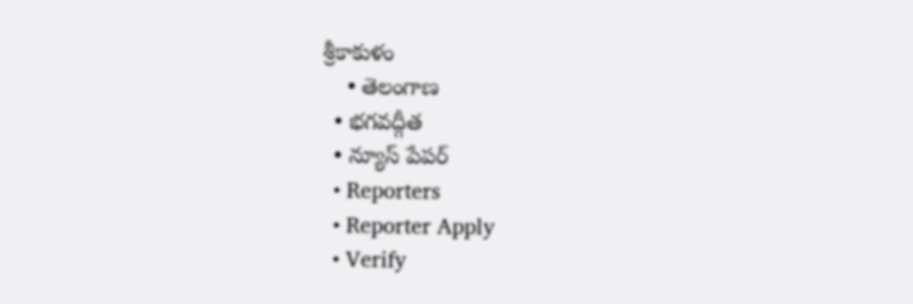శ్రీకాకుళం
    • తెలంగాణ
  • భగవద్గీత
  • న్యూస్ పేపర్
  • Reporters
  • Reporter Apply
  • Verify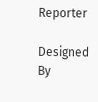Reporter

Designed By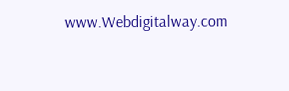www.Webdigitalway.com